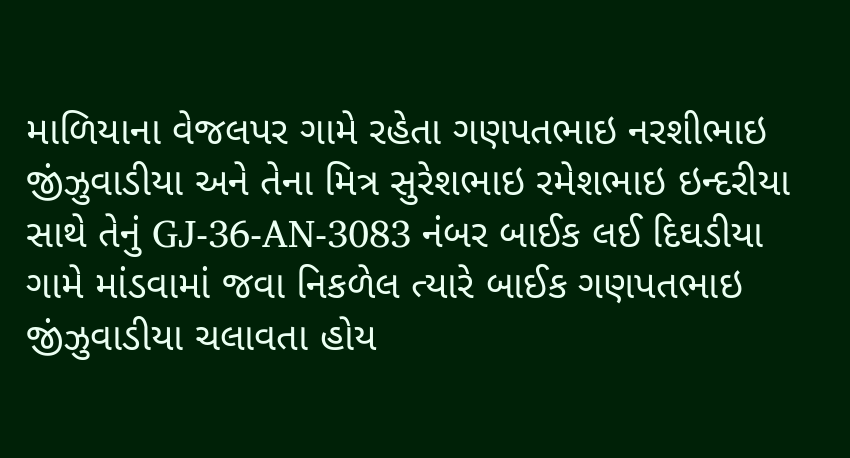માળિયાના વેજલપર ગામે રહેતા ગણપતભાઇ નરશીભાઇ જીંઝુવાડીયા અને તેના મિત્ર સુરેશભાઇ રમેશભાઇ ઇન્દરીયા સાથે તેનું GJ-36-AN-3083 નંબર બાઈક લઈ દિઘડીયા ગામે માંડવામાં જવા નિકળેલ ત્યારે બાઈક ગણપતભાઇ જીંઝુવાડીયા ચલાવતા હોય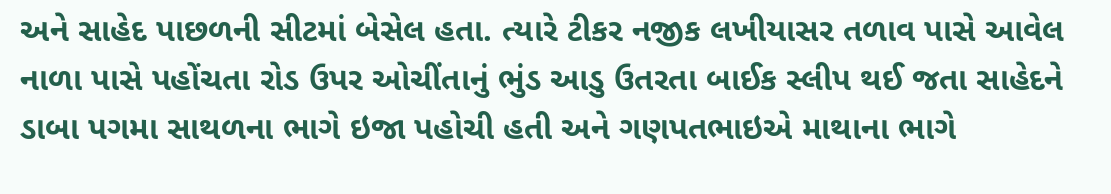અને સાહેદ પાછળની સીટમાં બેસેલ હતા. ત્યારે ટીકર નજીક લખીયાસર તળાવ પાસે આવેલ નાળા પાસે પહોંચતા રોડ ઉપર ઓચીંતાનું ભુંડ આડુ ઉતરતા બાઈક સ્લીપ થઈ જતા સાહેદને ડાબા પગમા સાથળના ભાગે ઇજા પહોચી હતી અને ગણપતભાઇએ માથાના ભાગે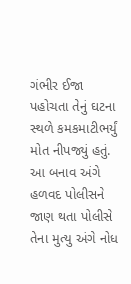ગંભીર ઈજા પહોચતા તેનું ઘટના સ્થળે કમકમાટીભર્યું મોત નીપજ્યું હતું. આ બનાવ અંગે હળવદ પોલીસને જાણ થતા પોલીસે તેના મુત્યુ અંગે નોધ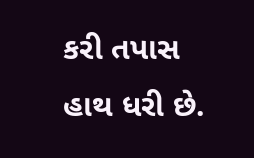કરી તપાસ હાથ ધરી છે.